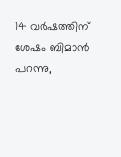14 വർഷത്തിന് ശേഷം ബിമാൻ പറന്നു,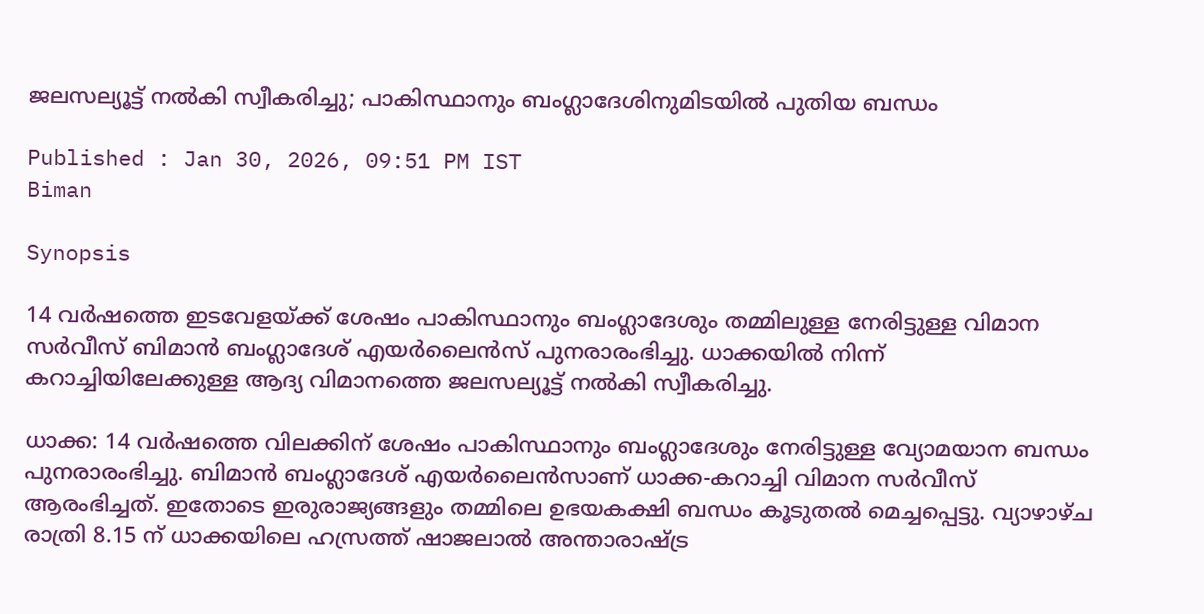ജലസല്യൂട്ട് നൽകി സ്വീകരിച്ചു; പാകിസ്ഥാനും ബംഗ്ലാദേശിനുമിടയിൽ പുതിയ ബന്ധം

Published : Jan 30, 2026, 09:51 PM IST
Biman

Synopsis

14 വർഷത്തെ ഇടവേളയ്ക്ക് ശേഷം പാകിസ്ഥാനും ബംഗ്ലാദേശും തമ്മിലുള്ള നേരിട്ടുള്ള വിമാന സർവീസ് ബിമാൻ ബംഗ്ലാദേശ് എയർലൈൻസ് പുനരാരംഭിച്ചു. ധാക്കയിൽ നിന്ന് കറാച്ചിയിലേക്കുള്ള ആദ്യ വിമാനത്തെ ജലസല്യൂട്ട് നൽകി സ്വീകരിച്ചു.

ധാക്ക: 14 വർഷത്തെ വിലക്കിന് ശേഷം പാകിസ്ഥാനും ബംഗ്ലാദേശും നേരിട്ടുള്ള വ്യോമയാന ബന്ധം പുനരാരംഭിച്ചു. ബിമാൻ ബംഗ്ലാദേശ് എയർലൈൻസാണ് ധാക്ക-കറാച്ചി വിമാന സർവീസ് ആരംഭിച്ചത്. ഇതോടെ ഇരുരാജ്യങ്ങളും തമ്മിലെ ഉഭയകക്ഷി ബന്ധം കൂടുതൽ മെച്ചപ്പെട്ടു. വ്യാഴാഴ്ച രാത്രി 8.15 ന് ധാക്കയിലെ ഹസ്രത്ത് ഷാജലാൽ അന്താരാഷ്ട്ര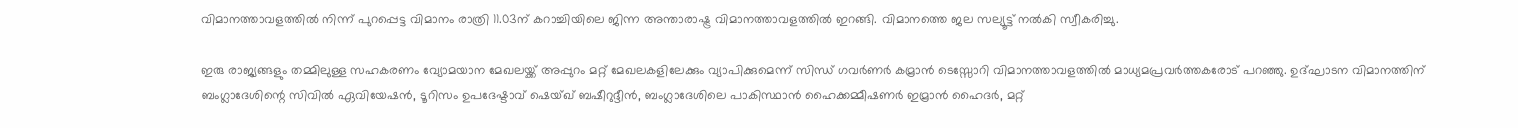വിമാനത്താവളത്തിൽ നിന്ന് പുറപ്പെട്ട വിമാനം രാത്രി 11.03ന് കറാച്ചിയിലെ ജിന്ന അന്താരാഷ്ട്ര വിമാനത്താവളത്തിൽ ഇറങ്ങി. വിമാനത്തെ ജല സല്യൂട്ട് നൽകി സ്വീകരിച്ചു.

ഇരു രാജ്യങ്ങളും തമ്മിലുള്ള സഹകരണം വ്യോമയാന മേഖലയ്ക്ക് അപ്പുറം മറ്റ് മേഖലകളിലേക്കും വ്യാപിക്കുമെന്ന് സിന്ധ് ഗവർണർ കമ്രാൻ ടെസ്സോറി വിമാനത്താവളത്തിൽ മാധ്യമപ്രവർത്തകരോട് പറഞ്ഞു. ഉദ്ഘാടന വിമാനത്തിന് ബംഗ്ലാദേശിന്റെ സിവിൽ ഏവിയേഷൻ, ടൂറിസം ഉപദേഷ്ടാവ് ഷെയ്ഖ് ബഷീറുദ്ദീൻ, ബംഗ്ലാദേശിലെ പാകിസ്ഥാൻ ഹൈക്കമ്മീഷണർ ഇമ്രാൻ ഹൈദർ, മറ്റ്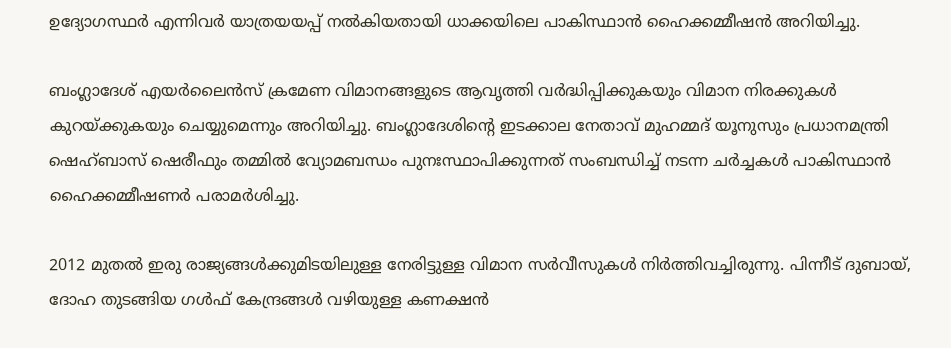ഉദ്യോഗസ്ഥർ എന്നിവർ യാത്രയയപ്പ് നൽകിയതായി ധാക്കയിലെ പാകിസ്ഥാൻ ഹൈക്കമ്മീഷൻ അറിയിച്ചു.

ബംഗ്ലാദേശ് എയർലൈൻസ് ക്രമേണ വിമാനങ്ങളുടെ ആവൃത്തി വർദ്ധിപ്പിക്കുകയും വിമാന നിരക്കുകൾ കുറയ്ക്കുകയും ചെയ്യുമെന്നും അറിയിച്ചു. ബംഗ്ലാദേശിന്റെ ഇടക്കാല നേതാവ് മുഹമ്മദ് യൂനുസും പ്രധാനമന്ത്രി ഷെഹ്ബാസ് ഷെരീഫും തമ്മിൽ വ്യോമബന്ധം പുനഃസ്ഥാപിക്കുന്നത് സംബന്ധിച്ച് നടന്ന ചർച്ചകൾ പാകിസ്ഥാൻ ഹൈക്കമ്മീഷണർ പരാമർശിച്ചു.

2012 മുതൽ ഇരു രാജ്യങ്ങൾക്കുമിടയിലുള്ള നേരിട്ടുള്ള വിമാന സർവീസുകൾ നിർത്തിവച്ചിരുന്നു. പിന്നീട് ദുബായ്, ദോഹ തുടങ്ങിയ ഗൾഫ് കേന്ദ്രങ്ങൾ വഴിയുള്ള കണക്ഷൻ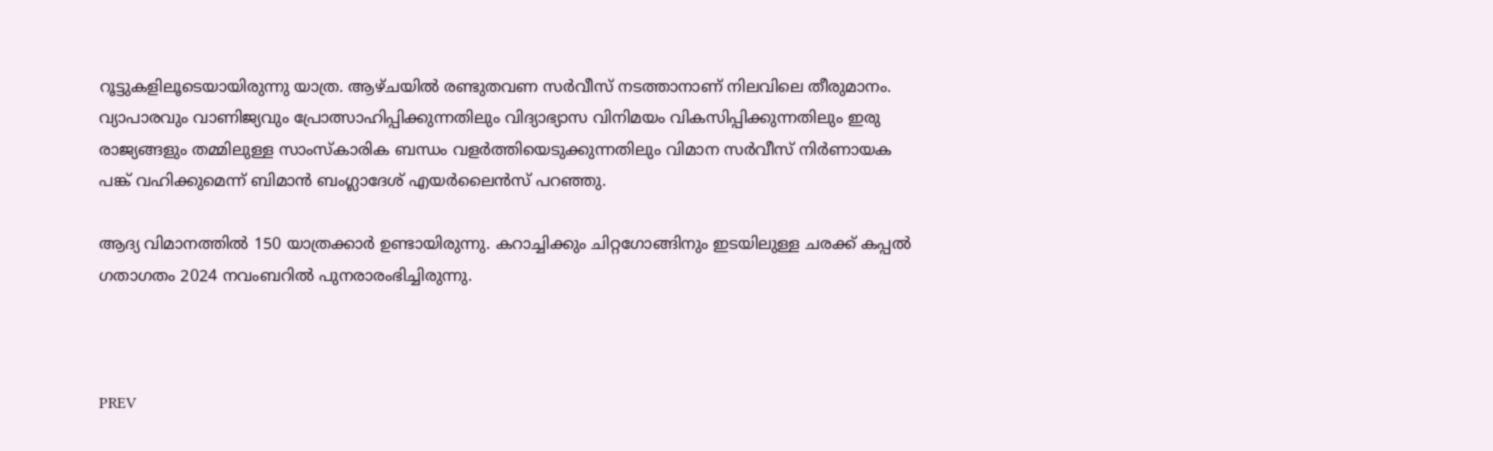റൂട്ടുകളിലൂടെയായിരുന്നു യാത്ര. ആഴ്ചയിൽ രണ്ടുതവണ സർവീസ് നടത്താനാണ് നിലവിലെ തീരുമാനം. വ്യാപാരവും വാണിജ്യവും പ്രോത്സാഹിപ്പിക്കുന്നതിലും വിദ്യാഭ്യാസ വിനിമയം വികസിപ്പിക്കുന്നതിലും ഇരു രാജ്യങ്ങളും തമ്മിലുള്ള സാംസ്കാരിക ബന്ധം വളർത്തിയെടുക്കുന്നതിലും വിമാന സർവീസ് നിർണായക പങ്ക് വഹിക്കുമെന്ന് ബിമാൻ ബംഗ്ലാദേശ് എയർലൈൻസ് പറഞ്ഞു.

ആദ്യ വിമാനത്തിൽ 150 യാത്രക്കാർ ഉണ്ടായിരുന്നു. കറാച്ചിക്കും ചിറ്റഗോങ്ങിനും ഇടയിലുള്ള ചരക്ക് കപ്പൽ ഗതാഗതം 2024 നവംബറിൽ പുനരാരംഭിച്ചിരുന്നു.



PREV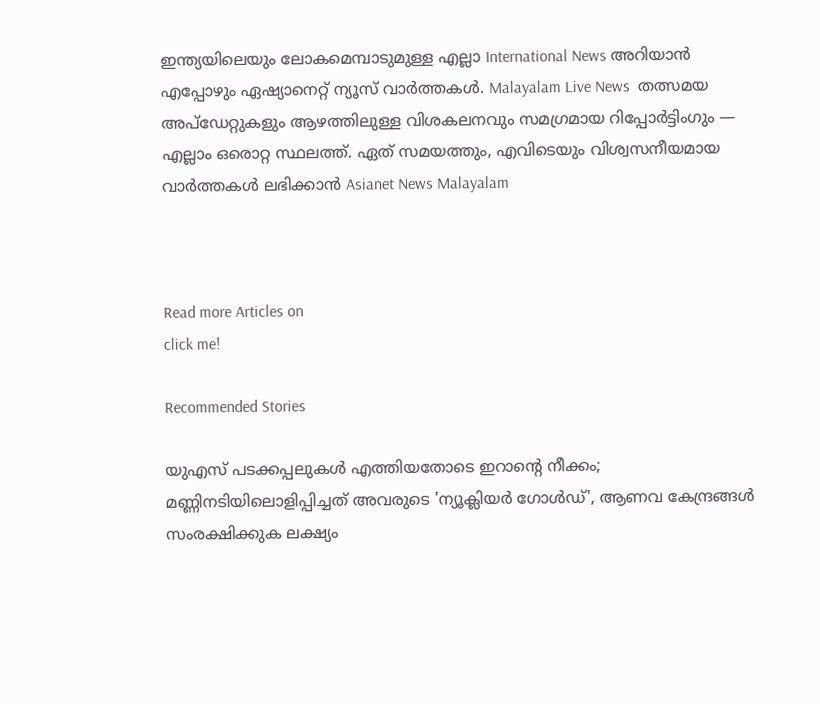ഇന്ത്യയിലെയും ലോകമെമ്പാടുമുള്ള എല്ലാ International News അറിയാൻ എപ്പോഴും ഏഷ്യാനെറ്റ് ന്യൂസ് വാർത്തകൾ. Malayalam Live News  തത്സമയ അപ്‌ഡേറ്റുകളും ആഴത്തിലുള്ള വിശകലനവും സമഗ്രമായ റിപ്പോർട്ടിംഗും — എല്ലാം ഒരൊറ്റ സ്ഥലത്ത്. ഏത് സമയത്തും, എവിടെയും വിശ്വസനീയമായ വാർത്തകൾ ലഭിക്കാൻ Asianet News Malayalam



Read more Articles on
click me!

Recommended Stories

യുഎസ് പടക്കപ്പലുകൾ എത്തിയതോടെ ഇറാന്‍റെ നീക്കം; മണ്ണിനടിയിലൊളിപ്പിച്ചത് അവരുടെ 'ന്യൂക്ലിയർ ഗോൾഡ്', ആണവ കേന്ദ്രങ്ങൾ സംരക്ഷിക്കുക ലക്ഷ്യം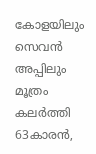കോളയിലും സെവൻ അപ്പിലും മൂത്രം കലർത്തി 63കാരൻ,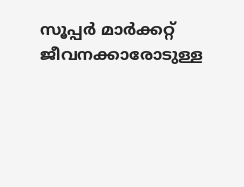സൂപ്പർ മാർക്കറ്റ് ജീവനക്കാരോടുള്ള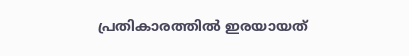പ്രതികാരത്തിൽ ഇരയായത്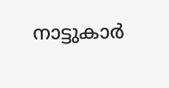നാട്ടുകാർ